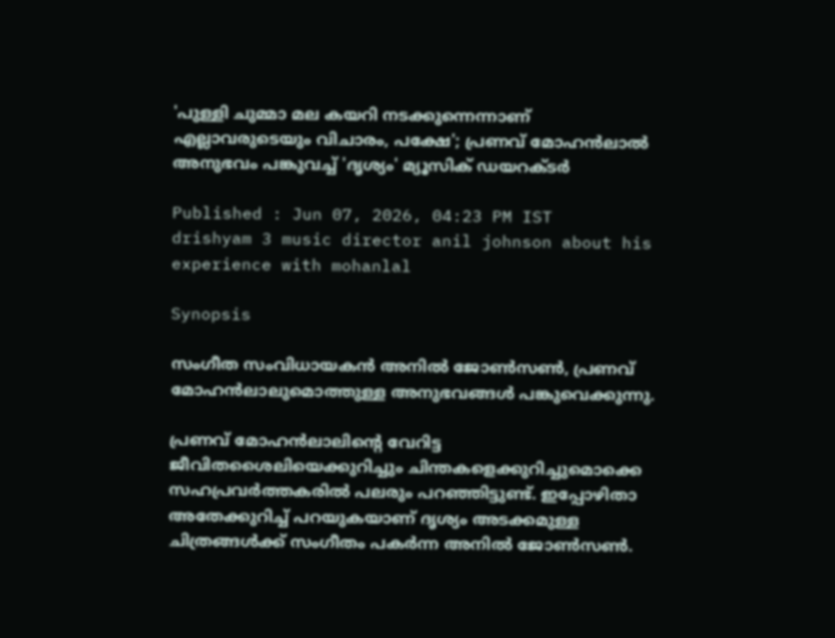'പുള്ളി ചുമ്മാ മല കയറി നടക്കുന്നെന്നാണ് എല്ലാവരുടെയും വിചാരം, പക്ഷേ'; പ്രണവ് മോഹന്‍ലാല്‍ അനുഭവം പങ്കുവച്ച് 'ദൃശ്യം' മ്യൂസിക് ഡയറക്ടര്‍

Published : Jun 07, 2026, 04:23 PM IST
drishyam 3 music director anil johnson about his experience with mohanlal

Synopsis

സംഗീത സംവിധായകൻ അനിൽ ജോൺസൺ, പ്രണവ് മോഹൻലാലുമൊത്തുള്ള അനുഭവങ്ങൾ പങ്കുവെക്കുന്നു.

പ്രണവ് മോഹന്‍ലാലിന്‍റെ വേറിട്ട ജീവിതശൈലിയെക്കുറിച്ചും ചിന്തകളെക്കുറിച്ചുമൊക്കെ സഹപ്രവര്‍ത്തകരില്‍ പലരും പറഞ്ഞിട്ടുണ്ട്. ഇപ്പോഴിതാ അതേക്കുറിച്ച് പറയുകയാണ് ദൃശ്യം അടക്കമുള്ള ചിത്രങ്ങള്‍ക്ക് സംഗീതം പകര്‍ന്ന അനില്‍ ജോണ്‍സണ്‍.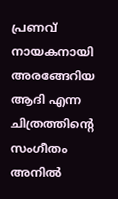പ്രണവ് നായകനായി അരങ്ങേറിയ ആദി എന്ന ചിത്രത്തിന്‍റെ സംഗീതം അനില്‍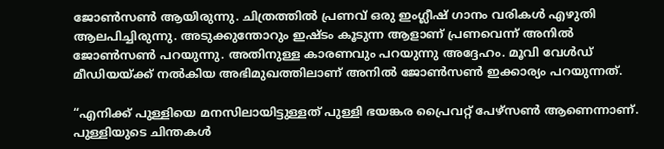ജോണ്‍സണ്‍ ആയിരുന്നു. ചിത്രത്തില്‍ പ്രണവ് ഒരു ഇംഗ്ലീഷ് ഗാനം വരികള്‍ എഴുതി ആലപിച്ചിരുന്നു. അടുക്കുന്തോറും ഇഷ്ടം കൂടുന്ന ആളാണ് പ്രണവെന്ന് അനില്‍ ജോണ്‍സണ്‍ പറയുന്നു. അതിനുള്ള കാരണവും പറയുന്നു അദ്ദേഹം. മൂവി വേള്‍ഡ് മീഡിയയ്ക്ക് നല്‍കിയ അഭിമുഖത്തിലാണ് അനില്‍ ജോണ്‍സണ്‍ ഇക്കാര്യം പറയുന്നത്.

“എനിക്ക് പുള്ളിയെ മനസിലായിട്ടുള്ളത് പുള്ളി ഭയങ്കര പ്രൈവറ്റ് പേഴ്സണ്‍ ആണെന്നാണ്. പുള്ളിയുടെ ചിന്തകള്‍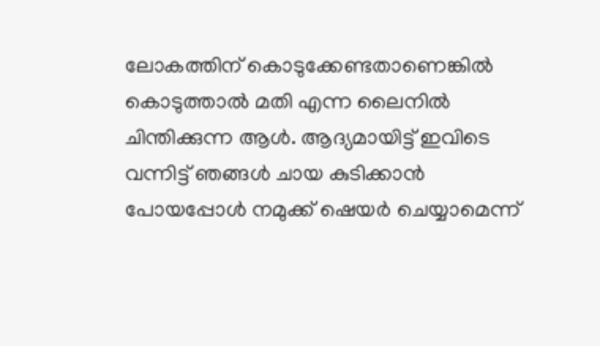ലോകത്തിന് കൊടുക്കേണ്ടതാണെങ്കില്‍ കൊടുത്താല്‍ മതി എന്ന ലൈനില്‍ ചിന്തിക്കുന്ന ആള്‍. ആദ്യമായിട്ട് ഇവിടെ വന്നിട്ട് ഞങ്ങള്‍ ചായ കുടിക്കാന്‍ പോയപ്പോള്‍ നമുക്ക് ഷെയര്‍ ചെയ്യാമെന്ന്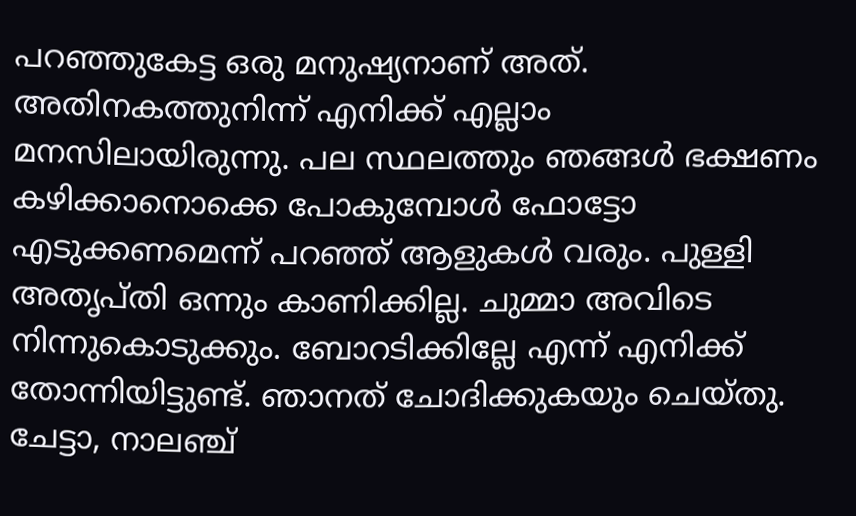പറഞ്ഞുകേട്ട ഒരു മനുഷ്യനാണ് അത്. അതിനകത്തുനിന്ന് എനിക്ക് എല്ലാം മനസിലായിരുന്നു. പല സ്ഥലത്തും ഞങ്ങള്‍ ഭക്ഷണം കഴിക്കാനൊക്കെ പോകുമ്പോള്‍ ഫോട്ടോ എടുക്കണമെന്ന് പറഞ്ഞ് ആളുകള്‍ വരും. പുള്ളി അതൃപ്തി ഒന്നും കാണിക്കില്ല. ചുമ്മാ അവിടെ നിന്നുകൊടുക്കും. ബോറടിക്കില്ലേ എന്ന് എനിക്ക് തോന്നിയിട്ടുണ്ട്. ഞാനത് ചോദിക്കുകയും ചെയ്തു. ചേട്ടാ, നാലഞ്ച്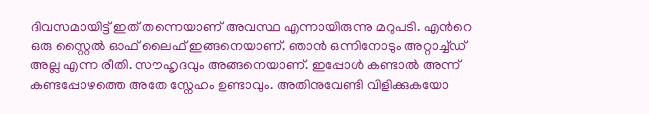ദിവസമായിട്ട് ഇത് തന്നെയാണ് അവസ്ഥ എന്നായിരുന്നു മറുപടി. എന്‍റെ ഒരു സ്റ്റൈല്‍ ഓഫ് ലൈഫ് ഇങ്ങനെയാണ്. ഞാന്‍ ഒന്നിനോടും അറ്റാച്ച്ഡ് അല്ല എന്ന രീതി. സൗഹൃദവും അങ്ങനെയാണ്. ഇപ്പോള്‍ കണ്ടാല്‍ അന്ന് കണ്ടപ്പോഴത്തെ അതേ സ്നേഹം ഉണ്ടാവും. അതിനുവേണ്ടി വിളിക്കുകയോ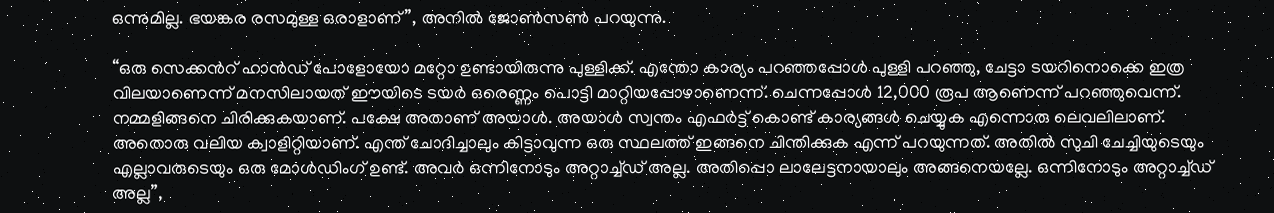ഒന്നുമില്ല. ഭയങ്കര രസമുള്ള ഒരാളാണ്”, അനില്‍ ജോണ്‍സണ്‍ പറയുന്നു.

“ഒരു സെക്കന്‍റ് ഹാന്‍ഡ് പോളോയോ മറ്റോ ഉണ്ടായിരുന്നു പുള്ളിക്ക്. എന്തോ കാര്യം പറഞ്ഞപ്പോള്‍ പുള്ളി പറഞ്ഞു, ചേട്ടാ ടയറിനൊക്കെ ഇത്ര വിലയാണെന്ന് മനസിലായത് ഈയിടെ ടയര്‍ ഒരെണ്ണം പൊട്ടി മാറ്റിയപ്പോഴാണെന്ന്. ചെന്നപ്പോള്‍ 12,000 രൂപ ആണെന്ന് പറഞ്ഞുവെന്ന്. നമ്മളിങ്ങനെ ചിരിക്കുകയാണ്. പക്ഷേ അതാണ് അയാള്‍. അയാള്‍ സ്വന്തം എഫര്‍ട്ട് കൊണ്ട് കാര്യങ്ങള്‍ ചെയ്യുക എന്നൊരു ലെവലിലാണ്. അതൊരു വലിയ ക്വാളിറ്റിയാണ്. എന്ത് ചോദിച്ചാലും കിട്ടാവുന്ന ഒരു സ്ഥലത്ത് ഇങ്ങനെ ചിന്തിക്കുക എന്ന് പറയുന്നത്. അതില്‍ സുചി ചേച്ചിയുടെയും എല്ലാവരുടെയും ഒരു മോള്‍ഡിംഗ് ഉണ്ട്. അവര്‍ ഒന്നിനോടും അറ്റാച്ച്ഡ് അല്ല. അതിപ്പൊ ലാലേട്ടനായാലും അങ്ങനെയല്ലേ. ഒന്നിനോടും അറ്റാച്ച്ഡ് അല്ല”,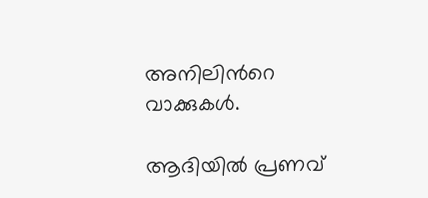അനിലിന്‍റെ വാക്കുകള്‍.

ആദിയില്‍ പ്രണവ്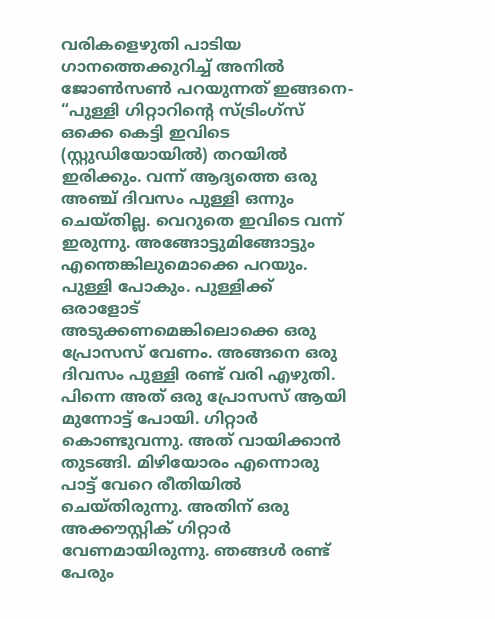വരികളെഴുതി പാടിയ ഗാനത്തെക്കുറിച്ച് അനില്‍ ജോണ്‍സണ്‍ പറയുന്നത് ഇങ്ങനെ- “പുള്ളി ഗിറ്റാറിന്‍റെ സ്ട്രിംഗ്സ് ഒക്കെ കെട്ടി ഇവിടെ (സ്റ്റുഡിയോയില്‍) തറയില്‍ ഇരിക്കും. വന്ന് ആദ്യത്തെ ഒരു അഞ്ച് ദിവസം പുള്ളി ഒന്നും ചെയ്തില്ല. വെറുതെ ഇവിടെ വന്ന് ഇരുന്നു. അങ്ങോട്ടുമിങ്ങോട്ടും എന്തെങ്കിലുമൊക്കെ പറയും. പുള്ളി പോകും. പുള്ളിക്ക് ഒരാളോട് അടുക്കണമെങ്കിലൊക്കെ ഒരു പ്രോസസ് വേണം. അങ്ങനെ ഒരു ദിവസം പുള്ളി രണ്ട് വരി എഴുതി. പിന്നെ അത് ഒരു പ്രോസസ് ആയി മുന്നോട്ട് പോയി. ഗിറ്റാര്‍ കൊണ്ടുവന്നു. അത് വായിക്കാന്‍ തുടങ്ങി. മിഴിയോരം എന്നൊരു പാട്ട് വേറെ രീതിയില്‍ ചെയ്തിരുന്നു. അതിന് ഒരു അക്കൗസ്റ്റിക് ഗിറ്റാര്‍ വേണമായിരുന്നു. ഞങ്ങള്‍ രണ്ട് പേരും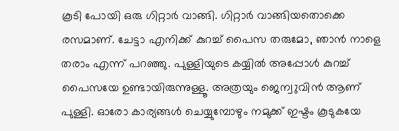കൂടി പോയി ഒരു ഗിറ്റാര്‍ വാങ്ങി. ഗിറ്റാര്‍ വാങ്ങിയതൊക്കെ രസമാണ്. ചേട്ടാ എനിക്ക് കുറച്ച് പൈസ തരുമോ, ഞാന്‍ നാളെ തരാം എന്ന് പറഞ്ഞു. പുള്ളിയുടെ കയ്യില്‍ അപ്പോള്‍ കുറച്ച് പൈസയേ ഉണ്ടായിരുന്നുള്ളൂ. അത്രയും ജെന്വുവിന്‍ ആണ് പുള്ളി. ഓരോ കാര്യങ്ങള്‍ ചെയ്യുമ്പോഴും നമുക്ക് ഇഷ്ടം കൂടുകയേ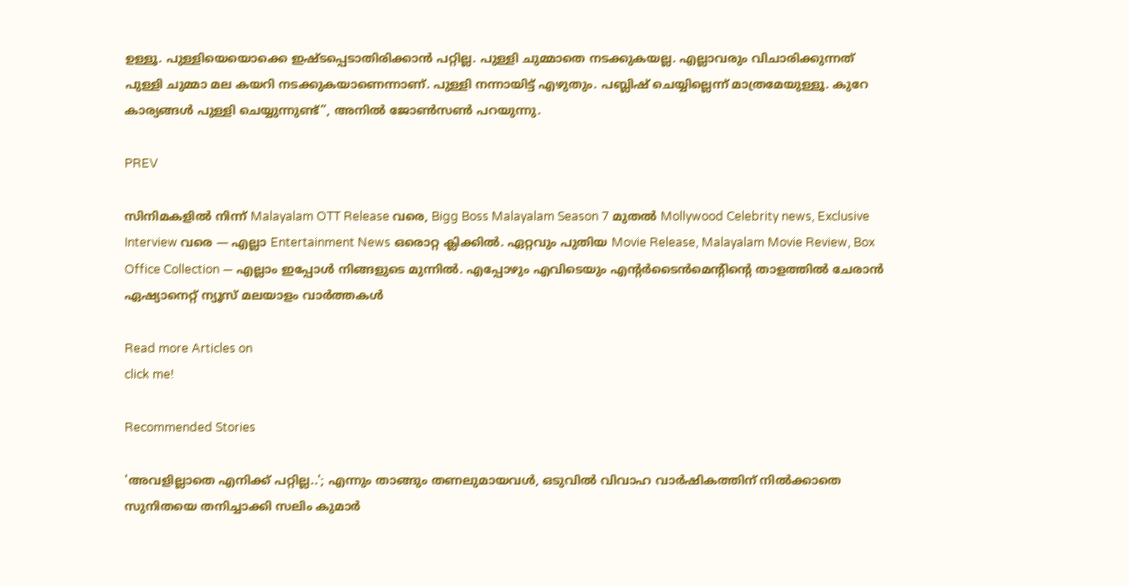ഉള്ളൂ. പുള്ളിയെയൊക്കെ ഇഷ്ടപ്പെടാതിരിക്കാന്‍ പറ്റില്ല. പുള്ളി ചുമ്മാതെ നടക്കുകയല്ല. എല്ലാവരും വിചാരിക്കുന്നത് പുള്ളി ചുമ്മാ മല കയറി നടക്കുകയാണെന്നാണ്. പുള്ളി നന്നായിട്ട് എഴുതും. പബ്ലിഷ് ചെയ്യില്ലെന്ന് മാത്രമേയുള്ളൂ. കുറേ കാര്യങ്ങള്‍ പുള്ളി ചെയ്യുന്നുണ്ട്”, അനില്‍ ജോണ്‍സണ്‍ പറയുന്നു.

PREV

സിനിമകളിൽ നിന്ന് Malayalam OTT Release വരെ, Bigg Boss Malayalam Season 7 മുതൽ Mollywood Celebrity news, Exclusive Interview വരെ — എല്ലാ Entertainment News ഒരൊറ്റ ക്ലിക്കിൽ. ഏറ്റവും പുതിയ Movie Release, Malayalam Movie Review, Box Office Collection — എല്ലാം ഇപ്പോൾ നിങ്ങളുടെ മുന്നിൽ. എപ്പോഴും എവിടെയും എന്റർടൈൻമെന്റിന്റെ താളത്തിൽ ചേരാൻ ഏഷ്യാനെറ്റ് ന്യൂസ് മലയാളം വാർത്തകൾ

Read more Articles on
click me!

Recommended Stories

'അവളില്ലാതെ എനിക്ക് പറ്റില്ല..'; എന്നും താങ്ങും തണലുമായവൾ, ഒടുവിൽ വിവാഹ വാർഷികത്തിന് നിൽക്കാതെ സുനിതയെ തനിച്ചാക്കി സലിം കുമാർ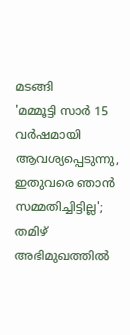മടങ്ങി
'മമ്മൂട്ടി സാര്‍ 15 വര്‍ഷമായി ആവശ്യപ്പെടുന്നു, ഇതുവരെ ഞാന്‍ സമ്മതിച്ചിട്ടില്ല'; തമിഴ് അഭിമുഖത്തില്‍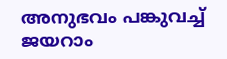അനുഭവം പങ്കുവച്ച് ജയറാം